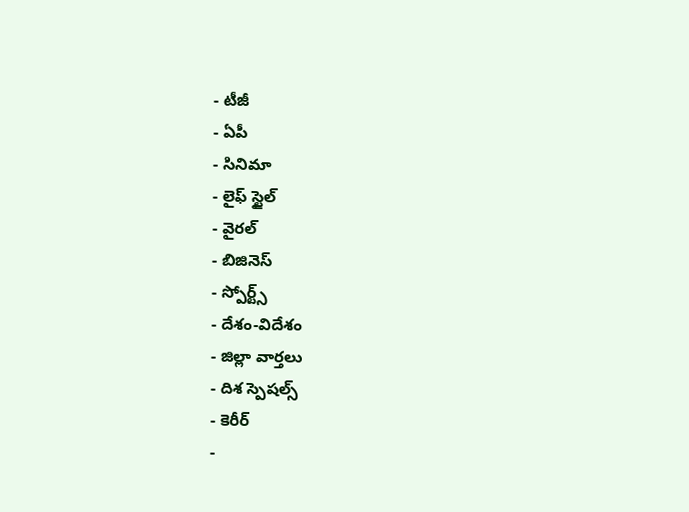- టీజీ
- ఏపీ
- సినిమా
- లైఫ్ స్టైల్
- వైరల్
- బిజినెస్
- స్పోర్ట్స్
- దేశం-విదేశం
- జిల్లా వార్తలు
- దిశ స్పెషల్స్
- కెరీర్
-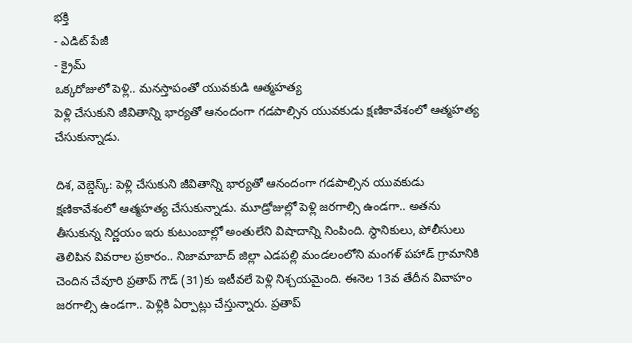భక్తి
- ఎడిట్ పేజీ
- క్రైమ్
ఒక్కరోజులో పెళ్లి.. మనస్తాపంతో యువకుడి ఆత్మహత్య
పెళ్లి చేసుకుని జీవితాన్ని భార్యతో ఆనందంగా గడపాల్సిన యువకుడు క్షణికావేశంలో ఆత్మహత్య చేసుకున్నాడు.

దిశ, వెబ్డెస్క్: పెళ్లి చేసుకుని జీవితాన్ని భార్యతో ఆనందంగా గడపాల్సిన యువకుడు క్షణికావేశంలో ఆత్మహత్య చేసుకున్నాడు. మూడ్రోజుల్లో పెళ్లి జరగాల్సి ఉండగా.. అతను తీసుకున్న నిర్ణయం ఇరు కుటుంబాల్లో అంతులేని విషాదాన్ని నింపింది. స్థానికులు, పోలీసులు తెలిపిన వివరాల ప్రకారం.. నిజామాబాద్ జిల్లా ఎడపల్లి మండలంలోని మంగళ్ పహాడ్ గ్రామానికి చెందిన చేవూరి ప్రతాప్ గౌడ్ (31)కు ఇటీవలే పెళ్లి నిశ్చయమైంది. ఈనెల 13వ తేదీన వివాహం జరగాల్సి ఉండగా.. పెళ్లికి ఏర్పాట్లు చేస్తున్నారు. ప్రతాప్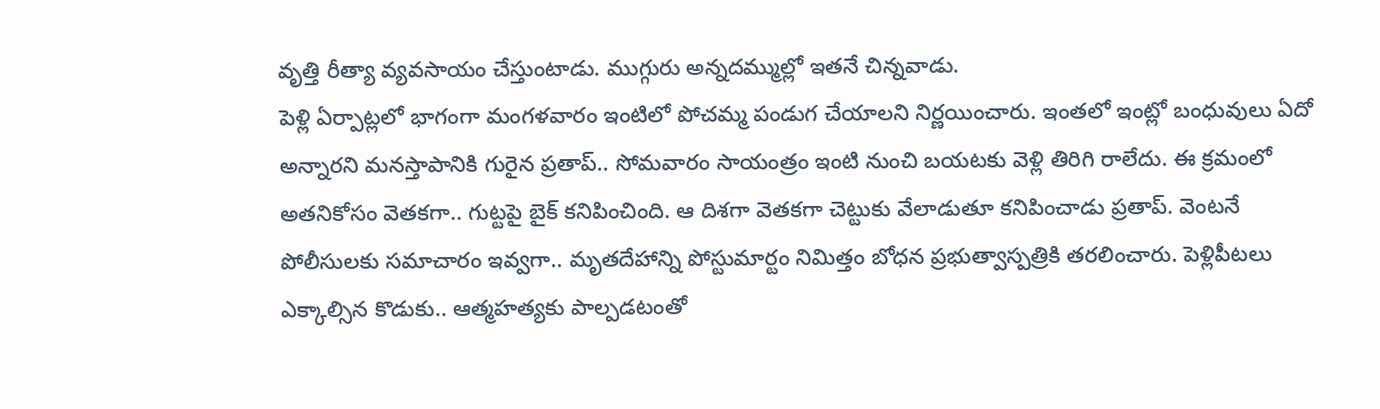వృత్తి రీత్యా వ్యవసాయం చేస్తుంటాడు. ముగ్గురు అన్నదమ్ముల్లో ఇతనే చిన్నవాడు.
పెళ్లి ఏర్పాట్లలో భాగంగా మంగళవారం ఇంటిలో పోచమ్మ పండుగ చేయాలని నిర్ణయించారు. ఇంతలో ఇంట్లో బంధువులు ఏదో అన్నారని మనస్తాపానికి గురైన ప్రతాప్.. సోమవారం సాయంత్రం ఇంటి నుంచి బయటకు వెళ్లి తిరిగి రాలేదు. ఈ క్రమంలో అతనికోసం వెతకగా.. గుట్టపై బైక్ కనిపించింది. ఆ దిశగా వెతకగా చెట్టుకు వేలాడుతూ కనిపించాడు ప్రతాప్. వెంటనే పోలీసులకు సమాచారం ఇవ్వగా.. మృతదేహాన్ని పోస్టుమార్టం నిమిత్తం బోధన ప్రభుత్వాస్పత్రికి తరలించారు. పెళ్లిపీటలు ఎక్కాల్సిన కొడుకు.. ఆత్మహత్యకు పాల్పడటంతో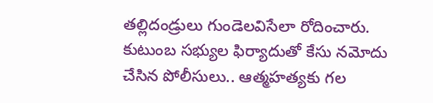తల్లిదండ్రులు గుండెలవిసేలా రోదించారు. కుటుంబ సభ్యుల ఫిర్యాదుతో కేసు నమోదు చేసిన పోలీసులు.. ఆత్మహత్యకు గల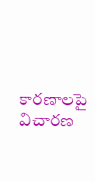కారణాలపై విచారణ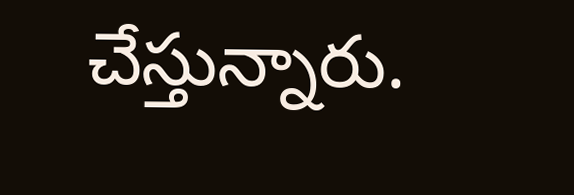చేస్తున్నారు.